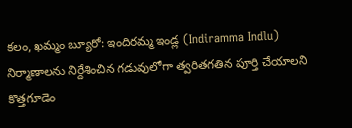కలం, ఖమ్మం బ్యూరో: ఇందిరమ్మ ఇండ్ల (Indiramma Indlu) నిర్మాణాలను నిర్దేశించిన గడువులోగా త్వరితగతిన పూర్తి చేయాలని కొత్తగూడెం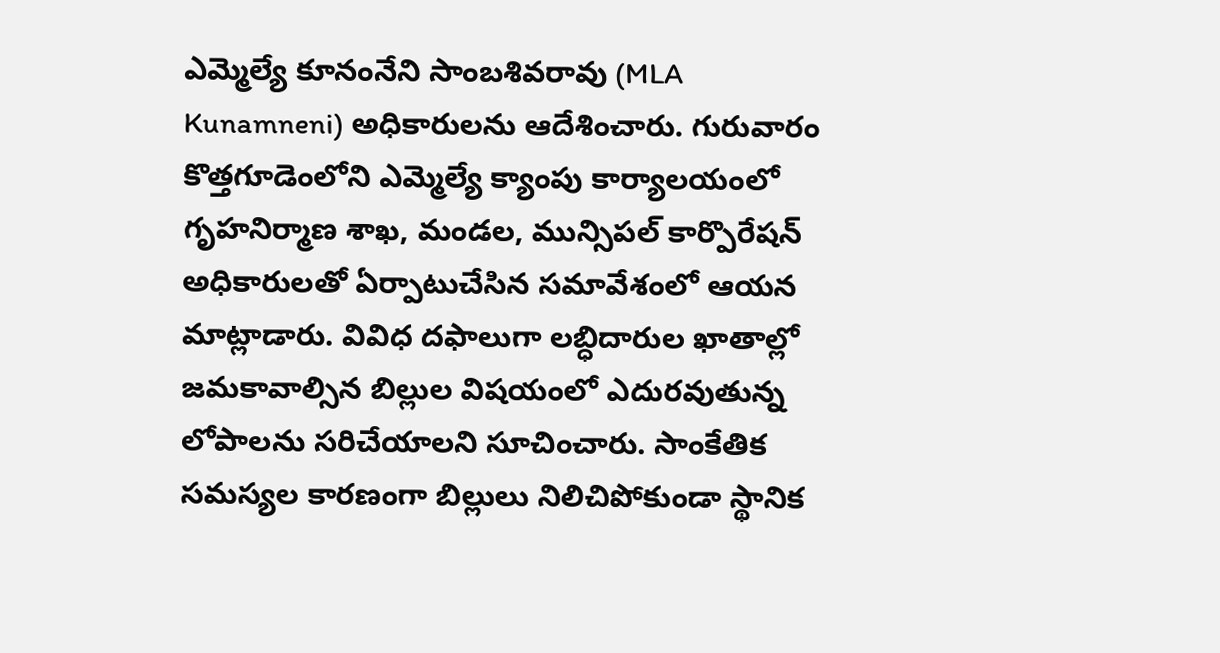ఎమ్మెల్యే కూనంనేని సాంబశివరావు (MLA Kunamneni) అధికారులను ఆదేశించారు. గురువారం కొత్తగూడెంలోని ఎమ్మెల్యే క్యాంపు కార్యాలయంలో గృహనిర్మాణ శాఖ, మండల, మున్సిపల్ కార్పొరేషన్ అధికారులతో ఏర్పాటుచేసిన సమావేశంలో ఆయన మాట్లాడారు. వివిధ దఫాలుగా లబ్ధిదారుల ఖాతాల్లో జమకావాల్సిన బిల్లుల విషయంలో ఎదురవుతున్న లోపాలను సరిచేయాలని సూచించారు. సాంకేతిక సమస్యల కారణంగా బిల్లులు నిలిచిపోకుండా స్థానిక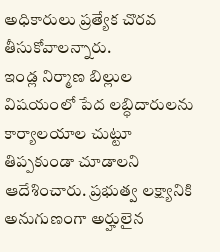అధికారులు ప్రత్యేక చొరవ తీసుకోవాలన్నారు.
ఇండ్ల నిర్మాణ బిల్లుల విషయంలో పేద లబ్ధిదారులను కార్యాలయాల చుట్టూ తిప్పకుండా చూడాలని ఆదేశించారు. ప్రభుత్వ లక్ష్యానికి అనుగుణంగా అర్హులైన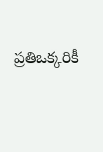ప్రతిఒక్కరికీ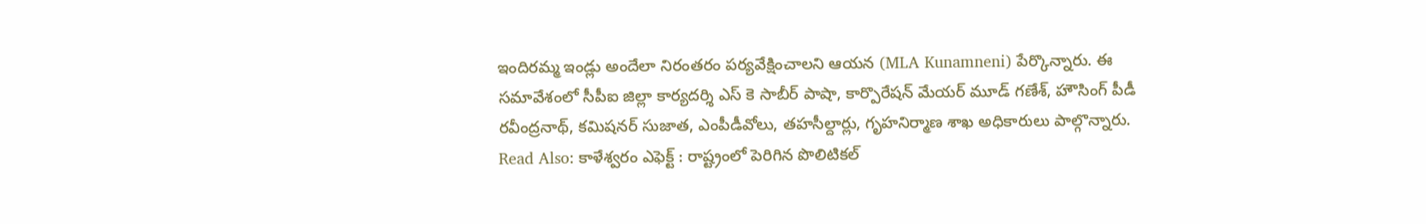ఇందిరమ్మ ఇండ్లు అందేలా నిరంతరం పర్యవేక్షించాలని ఆయన (MLA Kunamneni) పేర్కొన్నారు. ఈ సమావేశంలో సీపీఐ జిల్లా కార్యదర్శి ఎస్ కె సాబీర్ పాషా, కార్పొరేషన్ మేయర్ మూడ్ గణేశ్, హౌసింగ్ పీడీ రవీంద్రనాథ్, కమిషనర్ సుజాత, ఎంపీడీవోలు, తహసీల్దార్లు, గృహనిర్మాణ శాఖ అధికారులు పాల్గొన్నారు.
Read Also: కాళేశ్వరం ఎఫెక్ట్ : రాష్ట్రంలో పెరిగిన పొలిటికల్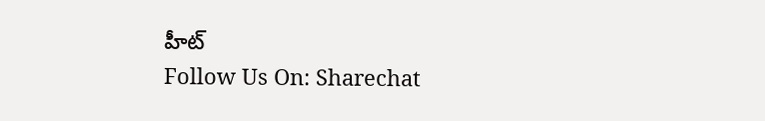హీట్
Follow Us On: Sharechat